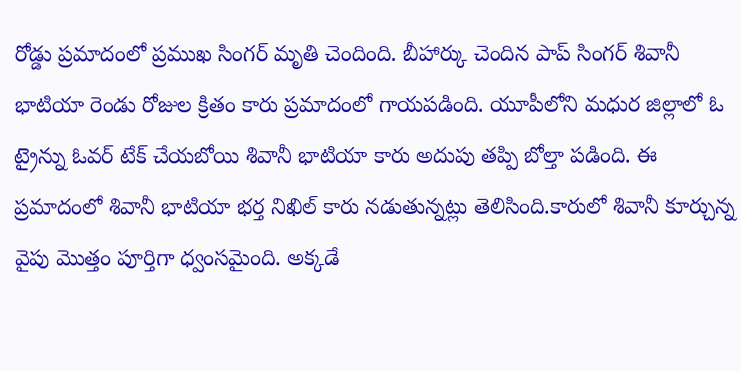రోడ్డు ప్రమాదంలో ప్రముఖ సింగర్ మృతి చెందింది. బీహార్కు చెందిన పాప్ సింగర్ శివానీ భాటియా రెండు రోజుల క్రితం కారు ప్రమాదంలో గాయపడింది. యూపీలోని మధుర జిల్లాలో ఓ ట్రైన్ను ఓవర్ టేక్ చేయబోయి శివానీ భాటియా కారు అదుపు తప్పి బోల్తా పడింది. ఈ ప్రమాదంలో శివానీ భాటియా భర్త నిఖిల్ కారు నడుతున్నట్లు తెలిసింది.కారులో శివానీ కూర్చున్న వైపు మొత్తం పూర్తిగా ధ్వంసమైంది. అక్కడే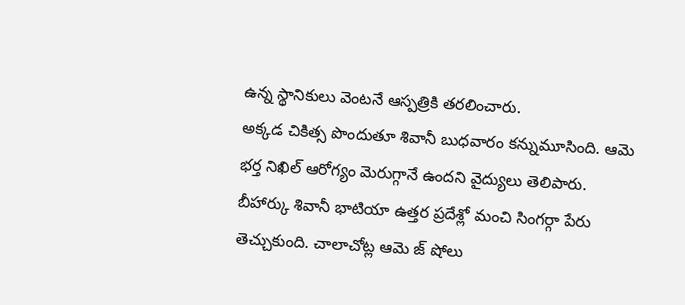ఉన్న స్థానికులు వెంటనే ఆస్పత్రికి తరలించారు.
అక్కడ చికిత్స పొందుతూ శివానీ బుధవారం కన్నుమూసింది. ఆమె భర్త నిఖిల్ ఆరోగ్యం మెరుగ్గానే ఉందని వైద్యులు తెలిపారు. బీహార్కు శివానీ భాటియా ఉత్తర ప్రదేశ్లో మంచి సింగర్గా పేరు తెచ్చుకుంది. చాలాచోట్ల ఆమె జ్ షోలు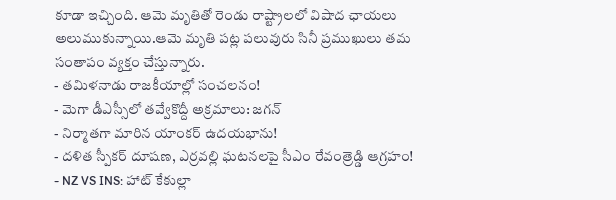కూడా ఇచ్చింది. ఆమె మృతితో రెండు రాష్ట్రాలలో విషాద ఛాయలు అలుముకున్నాయి.ఆమె మృతి పట్ల పలువురు సినీ ప్రముఖులు తమ సంతాపం వ్యక్తం చేస్తున్నారు.
- తమిళనాడు రాజకీయాల్లో సంచలనం!
- మెగా డీఎస్సీలో తవ్వేకొద్దీ అక్రమాలు: జగన్
- నిర్మాతగా మారిన యాంకర్ ఉదయభాను!
- దళిత స్పీకర్ దూషణ, ఎర్రవల్లి ఘటనలపై సీఎం రేవంత్రెడ్డి ఆగ్రహం!
- NZ VS INS: హాట్ కేకుల్లా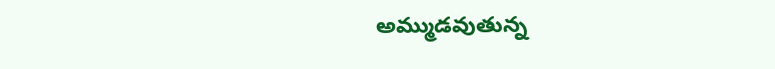అమ్ముడవుతున్న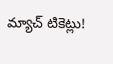మ్యాచ్ టికెట్లు!